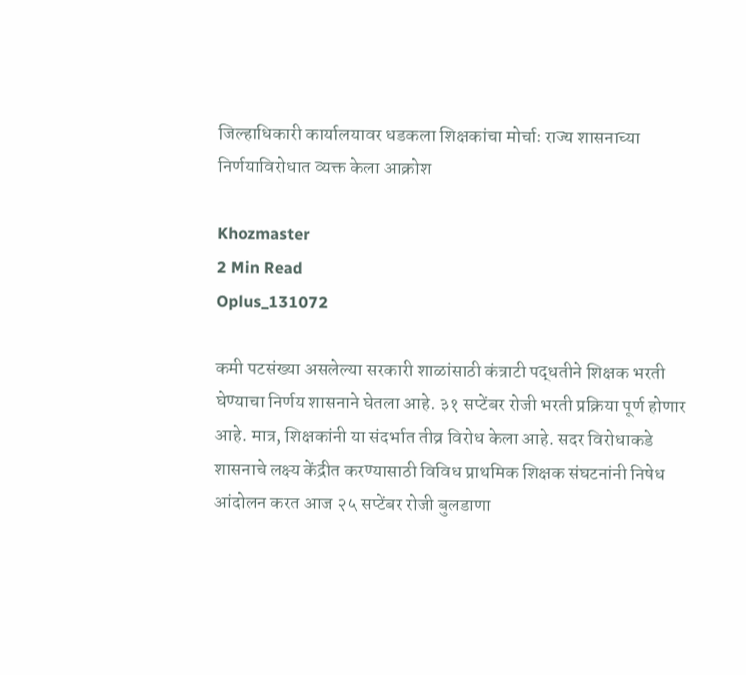जिल्हाधिकारी कार्यालयावर धडकला शिक्षकांचा मोर्चाः राज्य शासनाच्या निर्णयाविरोधात व्यक्त केला आक्रोश

Khozmaster
2 Min Read
Oplus_131072

कमी पटसंख्या असलेल्या सरकारी शाळांसाठी कंत्राटी पद्धतीने शिक्षक भरती घेण्याचा निर्णय शासनाने घेतला आहे. ३१ सप्टेंबर रोजी भरती प्रक्रिया पूर्ण होणार आहे. मात्र, शिक्षकांनी या संदर्भात तीव्र विरोध केला आहे. सदर विरोधाकडे शासनाचे लक्ष्य केंद्रीत करण्यासाठी विविध प्राथमिक शिक्षक संघटनांनी निषेध आंदोलन करत आज २५ सप्टेंबर रोजी बुलडाणा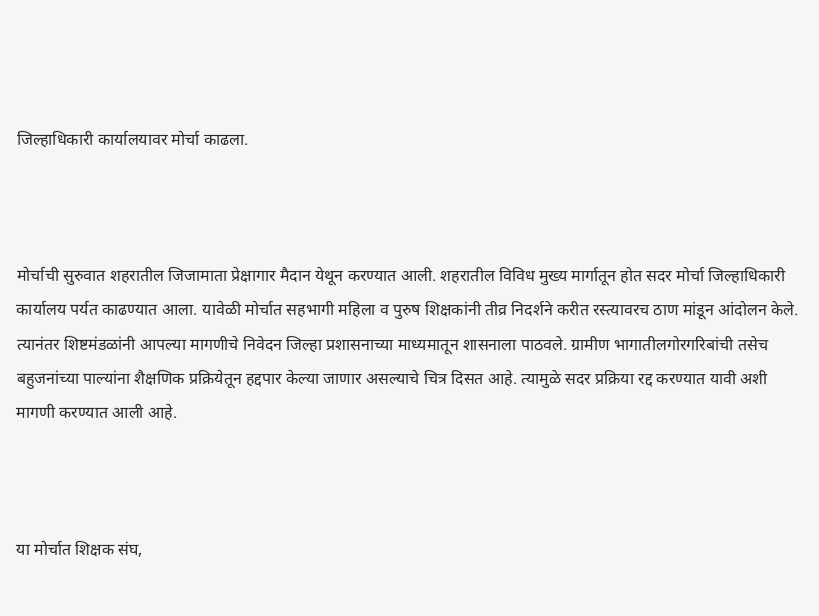जिल्हाधिकारी कार्यालयावर मोर्चा काढला.



मोर्चाची सुरुवात शहरातील जिजामाता प्रेक्षागार मैदान येथून करण्यात आली. शहरातील विविध मुख्य मार्गातून होत सदर मोर्चा जिल्हाधिकारी कार्यालय पर्यत काढण्यात आला. यावेळी मोर्चात सहभागी महिला व पुरुष शिक्षकांनी तीव्र निदर्शने करीत रस्त्यावरच ठाण मांडून आंदोलन केले. त्यानंतर शिष्टमंडळांनी आपल्या मागणीचे निवेदन जिल्हा प्रशासनाच्या माध्यमातून शासनाला पाठवले. ग्रामीण भागातीलगोरगरिबांची तसेच बहुजनांच्या पाल्यांना शैक्षणिक प्रक्रियेतून हद्दपार केल्या जाणार असल्याचे चित्र दिसत आहे. त्यामुळे सदर प्रक्रिया रद्द करण्यात यावी अशी मागणी करण्यात आली आहे.



या मोर्चात शिक्षक संघ,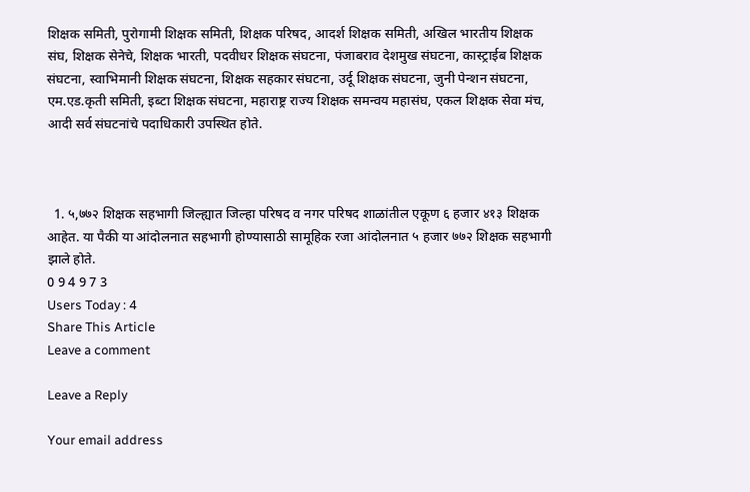शिक्षक समिती, पुरोगामी शिक्षक समिती, शिक्षक परिषद, आदर्श शिक्षक समिती, अखिल भारतीय शिक्षक संघ, शिक्षक सेनेचे, शिक्षक भारती, पदवीधर शिक्षक संघटना, पंजाबराव देशमुख संघटना, कास्ट्राईब शिक्षक संघटना, स्वाभिमानी शिक्षक संघटना, शिक्षक सहकार संघटना, उर्दू शिक्षक संघटना, जुनी पेन्शन संघटना, एम.एड.कृती समिती, इब्टा शिक्षक संघटना, महाराष्ट्र राज्य शिक्षक समन्वय महासंघ, एकल शिक्षक सेवा मंच, आदी सर्व संघटनांचे पदाधिकारी उपस्थित होते.



  1. ५,७७२ शिक्षक सहभागी जिल्ह्यात जिल्हा परिषद व नगर परिषद शाळांतील एकूण ६ हजार ४१३ शिक्षक आहेत. या पैकी या आंदोलनात सहभागी होण्यासाठी सामूहिक रजा आंदोलनात ५ हजार ७७२ शिक्षक सहभागी झाले होते.
0 9 4 9 7 3
Users Today : 4
Share This Article
Leave a comment

Leave a Reply

Your email address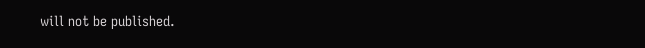will not be published.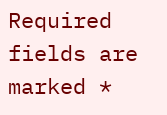Required fields are marked *